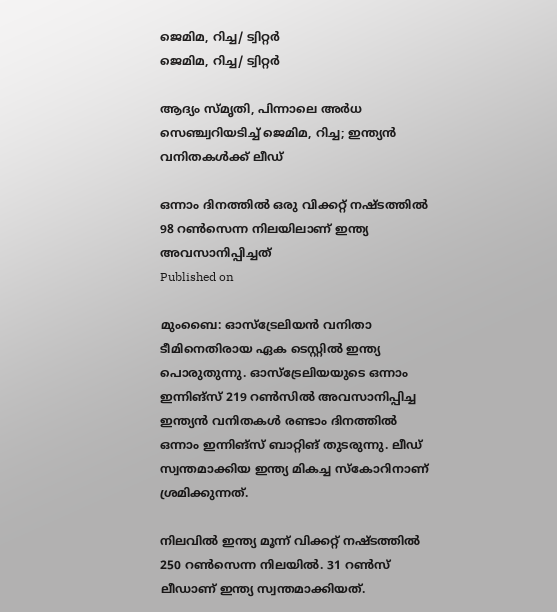ജെമിമ, റിച്ച/ ട്വിറ്റർ
ജെമിമ, റിച്ച/ ട്വിറ്റർ

ആദ്യം സ്മൃതി, പിന്നാലെ അര്‍ധ സെഞ്ച്വറിയടിച്ച് ജെമിമ, റിച്ച; ഇന്ത്യന്‍ വനിതകള്‍ക്ക് ലീഡ്

ഒന്നാം ദിനത്തില്‍ ഒരു വിക്കറ്റ് നഷ്ടത്തില്‍ 98 റണ്‍സെന്ന നിലയിലാണ് ഇന്ത്യ അവസാനിപ്പിച്ചത്
Published on

മുംബൈ: ഓസ്‌ട്രേലിയന്‍ വനിതാ ടീമിനെതിരായ ഏക ടെസ്റ്റില്‍ ഇന്ത്യ പൊരുതുന്നു. ഓസ്‌ട്രേലിയയുടെ ഒന്നാം ഇന്നിങ്‌സ് 219 റണ്‍സില്‍ അവസാനിപ്പിച്ച ഇന്ത്യന്‍ വനിതകള്‍ രണ്ടാം ദിനത്തില്‍ ഒന്നാം ഇന്നിങ്‌സ് ബാറ്റിങ് തുടരുന്നു. ലീഡ് സ്വന്തമാക്കിയ ഇന്ത്യ മികച്ച സ്‌കോറിനാണ് ശ്രമിക്കുന്നത്.

നിലവില്‍ ഇന്ത്യ മൂന്ന് വിക്കറ്റ് നഷ്ടത്തില്‍ 250 റണ്‍സെന്ന നിലയില്‍. 31 റണ്‍സ് ലീഡാണ് ഇന്ത്യ സ്വന്തമാക്കിയത്.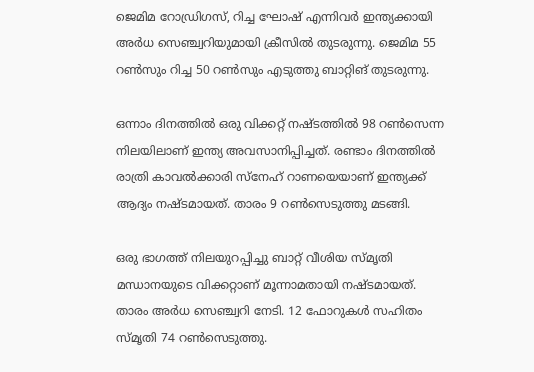ജെമിമ റോഡ്രിഗസ്, റിച്ച ഘോഷ് എന്നിവര്‍ ഇന്ത്യക്കായി അര്‍ധ സെഞ്ച്വറിയുമായി ക്രീസില്‍ തുടരുന്നു. ജെമിമ 55 റണ്‍സും റിച്ച 50 റണ്‍സും എടുത്തു ബാറ്റിങ് തുടരുന്നു.

ഒന്നാം ദിനത്തില്‍ ഒരു വിക്കറ്റ് നഷ്ടത്തില്‍ 98 റണ്‍സെന്ന നിലയിലാണ് ഇന്ത്യ അവസാനിപ്പിച്ചത്. രണ്ടാം ദിനത്തില്‍ രാത്രി കാവല്‍ക്കാരി സ്‌നേഹ് റാണയെയാണ് ഇന്ത്യക്ക് ആദ്യം നഷ്ടമായത്. താരം 9 റണ്‍സെടുത്തു മടങ്ങി.

ഒരു ഭാഗത്ത് നിലയുറപ്പിച്ചു ബാറ്റ് വീശിയ സ്മൃതി മന്ധാനയുടെ വിക്കറ്റാണ് മൂന്നാമതായി നഷ്ടമായത്. താരം അര്‍ധ സെഞ്ച്വറി നേടി. 12 ഫോറുകള്‍ സഹിതം സ്മൃതി 74 റണ്‍സെടുത്തു.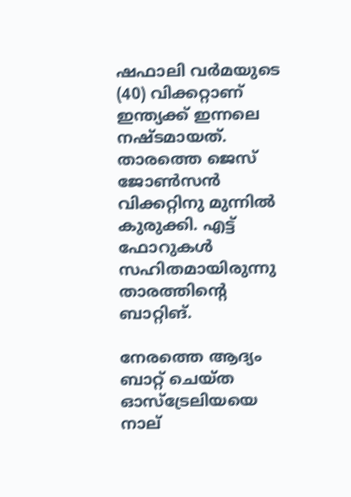ഷഫാലി വര്‍മയുടെ (40) വിക്കറ്റാണ് ഇന്ത്യക്ക് ഇന്നലെ നഷ്ടമായത്. താരത്തെ ജെസ് ജോണ്‍സന്‍ വിക്കറ്റിനു മുന്നില്‍ കുരുക്കി. എട്ട് ഫോറുകള്‍ സഹിതമായിരുന്നു താരത്തിന്റെ ബാറ്റിങ്.

നേരത്തെ ആദ്യം ബാറ്റ് ചെയ്ത ഓസ്ട്രേലിയയെ നാല്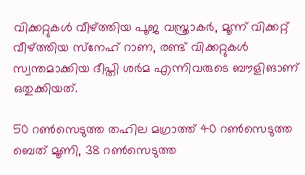വിക്കറ്റുകള്‍ വീഴ്ത്തിയ പൂജ വസ്ത്രാകര്‍, മൂന്ന് വിക്കറ്റ് വീഴ്ത്തിയ സ്‌നേഹ് റാണ, രണ്ട് വിക്കറ്റുകള്‍ സ്വന്തമാക്കിയ ദീപ്തി ശര്‍മ എന്നിവരുടെ ബൗളിങാണ് ഒതുക്കിയത്.

50 റണ്‍സെടുത്ത തഹില മഗ്രാത്ത് 40 റണ്‍സെടുത്ത ബെത് മൂണി, 38 റണ്‍സെടുത്ത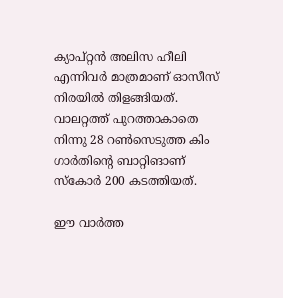ക്യാപ്റ്റന്‍ അലിസ ഹീലി എന്നിവര്‍ മാത്രമാണ് ഓസീസ് നിരയില്‍ തിളങ്ങിയത്. വാലറ്റത്ത് പുറത്താകാതെ നിന്നു 28 റണ്‍സെടുത്ത കിം ഗാര്‍തിന്റെ ബാറ്റിങാണ് സ്‌കോര്‍ 200 കടത്തിയത്.

ഈ വാര്‍ത്ത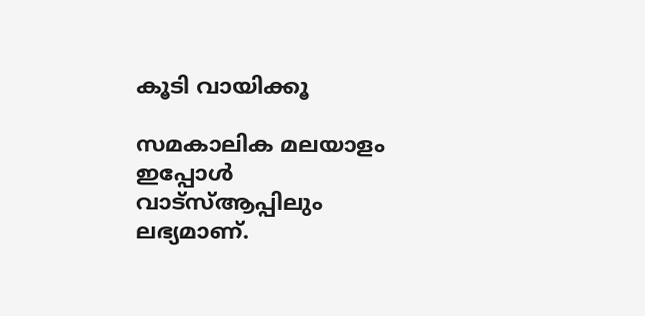കൂടി വായിക്കൂ

സമകാലിക മലയാളം ഇപ്പോള്‍ വാട്‌സ്ആപ്പിലും ലഭ്യമാണ്.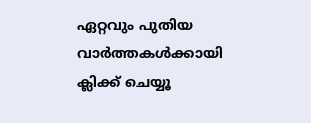ഏറ്റവും പുതിയ വാര്‍ത്തകള്‍ക്കായി ക്ലിക്ക് ചെയ്യൂ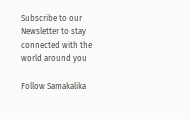Subscribe to our Newsletter to stay connected with the world around you

Follow Samakalika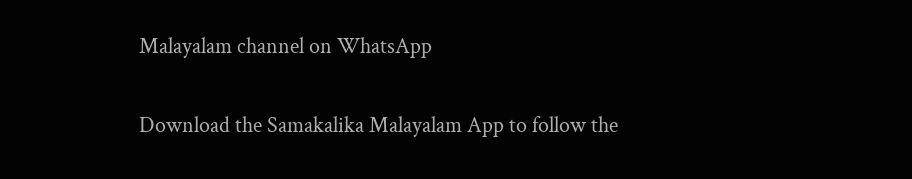Malayalam channel on WhatsApp

Download the Samakalika Malayalam App to follow the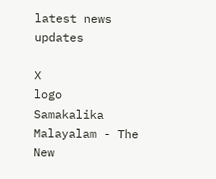latest news updates

X
logo
Samakalika Malayalam - The New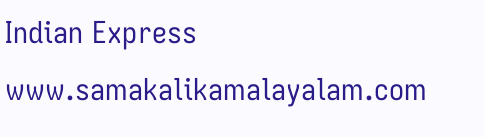Indian Express
www.samakalikamalayalam.com